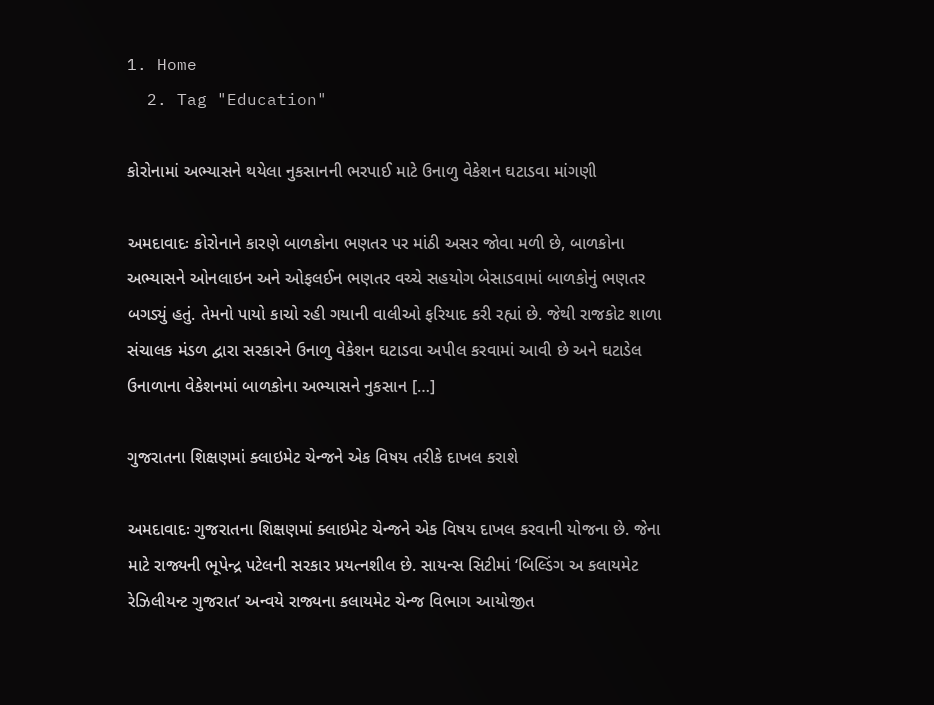1. Home
  2. Tag "Education"

કોરોનામાં અભ્યાસને થયેલા નુકસાનની ભરપાઈ માટે ઉનાળુ વેકેશન ઘટાડવા માંગણી

અમદાવાદઃ કોરોનાને કારણે બાળકોના ભણતર પર માંઠી અસર જોવા મળી છે, બાળકોના અભ્યાસને ઓનલાઇન અને ઓફલઈન ભણતર વચ્ચે સહયોગ બેસાડવામાં બાળકોનું ભણતર બગડ્યું હતું. તેમનો પાયો કાચો રહી ગયાની વાલીઓ ફરિયાદ કરી રહ્યાં છે. જેથી રાજકોટ શાળા સંચાલક મંડળ દ્વારા સરકારને ઉનાળુ વેકેશન ઘટાડવા અપીલ કરવામાં આવી છે અને ઘટાડેલ ઉનાળાના વેકેશનમાં બાળકોના અભ્યાસને નુકસાન […]

ગુજરાતના શિક્ષણમાં ક્લાઇમેટ ચેન્જને એક વિષય તરીકે દાખલ કરાશે

અમદાવાદઃ ગુજરાતના શિક્ષણમાં ક્લાઇમેટ ચેન્જને એક વિષય દાખલ કરવાની યોજના છે. જેના માટે રાજ્યની ભૂપેન્દ્ર પટેલની સરકાર પ્રયત્નશીલ છે. સાયન્સ સિટીમાં ‘બિલ્ડિંગ અ કલાયમેટ રેઝિલીયન્ટ ગુજરાત’ અન્વયે રાજ્યના કલાયમેટ ચેન્જ વિભાગ આયોજીત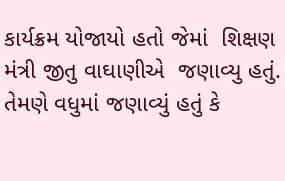કાર્યક્રમ યોજાયો હતો જેમાં  શિક્ષણ મંત્રી જીતુ વાઘાણીએ  જણાવ્યુ હતું. તેમણે વધુમાં જણાવ્યું હતું કે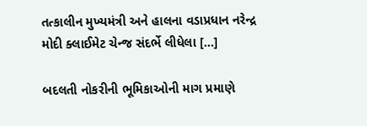તત્કાલીન મુખ્યમંત્રી અને હાલના વડાપ્રધાન નરેન્દ્ર મોદી ક્લાઈમેટ ચેન્જ સંદર્ભે લીધેલા […]

બદલતી નોકરીની ભૂમિકાઓની માગ પ્રમાણે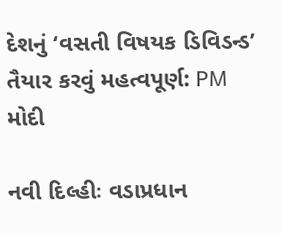દેશનું ‘વસતી વિષયક ડિવિડન્ડ’ તૈયાર કરવું મહત્વપૂર્ણ: PM મોદી

નવી દિલ્હીઃ વડાપ્રધાન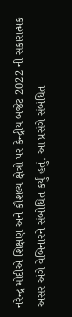નરેન્દ્ર મોદીએ શિક્ષણ અને કૌશલ્ય ક્ષેત્રો પર કેન્દ્રીય બજેટ 2022 ની સકારાત્મક અસર અંગે વેબિનારને સંબોધિત કર્યું હતું. આ પ્રસંગે સંબંધિત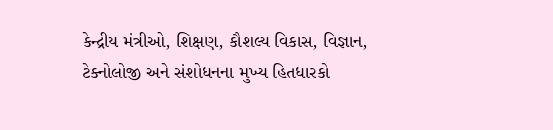કેન્દ્રીય મંત્રીઓ, શિક્ષણ, કૌશલ્ય વિકાસ, વિજ્ઞાન, ટેક્નોલોજી અને સંશોધનના મુખ્ય હિતધારકો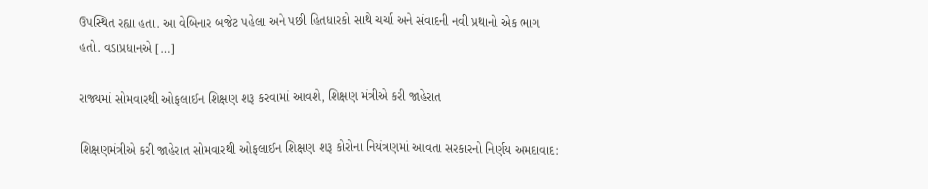ઉપસ્થિત રહ્યા હતા. આ વેબિનાર બજેટ પહેલા અને પછી હિતધારકો સાથે ચર્ચા અને સંવાદની નવી પ્રથાનો એક ભાગ હતો. વડાપ્રધાનએ […]

રાજ્યમાં સોમવારથી ઓફલાઈન શિક્ષણ શરૂ કરવામાં આવશે, શિક્ષણ મંત્રીએ કરી જાહેરાત

શિક્ષણમંત્રીએ કરી જાહેરાત સોમવારથી ઓફલાઈન શિક્ષણ શરૂ કોરોના નિયંત્રણમાં આવતા સરકારનો નિર્ણય અમદાવાદ: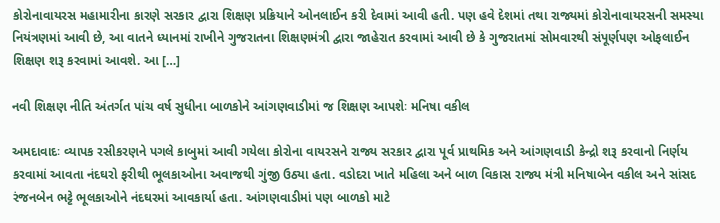કોરોનાવાયરસ મહામારીના કારણે સરકાર દ્વારા શિક્ષણ પ્રક્રિયાને ઓનલાઈન કરી દેવામાં આવી હતી. પણ હવે દેશમાં તથા રાજ્યમાં કોરોનાવાયરસની સમસ્યા નિયંત્રણમાં આવી છે, આ વાતને ધ્યાનમાં રાખીને ગુજરાતના શિક્ષણમંત્રી દ્વારા જાહેરાત કરવામાં આવી છે કે ગુજરાતમાં સોમવારથી સંપૂર્ણપણ ઓફલાઈન શિક્ષણ શરૂ કરવામાં આવશે. આ […]

નવી શિક્ષણ નીતિ અંતર્ગત પાંચ વર્ષ સુધીના બાળકોને આંગણવાડીમાં જ શિક્ષણ આપશેઃ મનિષા વકીલ

અમદાવાદઃ વ્યાપક રસીકરણને પગલે કાબુમાં આવી ગયેલા કોરોના વાયરસને રાજ્ય સરકાર દ્વારા પૂર્વ પ્રાથમિક અને આંગણવાડી કેન્દ્રો શરૂ કરવાનો નિર્ણય કરવામાં આવતા નંદઘરો ફરીથી ભૂલકાઓના અવાજથી ગુંજી ઉઠ્યા હતા. વડોદરા ખાતે મહિલા અને બાળ વિકાસ રાજ્ય મંત્રી મનિષાબેન વકીલ અને સાંસદ રંજનબેન ભટ્ટે ભૂલકાઓને નંદઘરમાં આવકાર્યા હતા. આંગણવાડીમાં પણ બાળકો માટે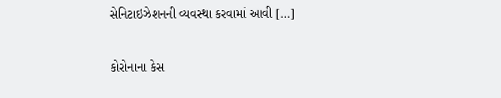સેનિટાઇઝેશનની વ્યવસ્થા કરવામાં આવી […]

કોરોનાના કેસ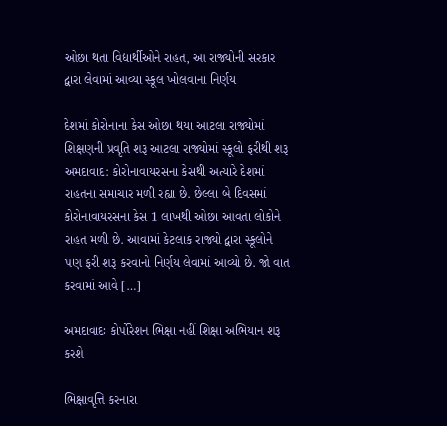ઓછા થતા વિદ્યાર્થીઓને રાહત, આ રાજ્યોની સરકાર દ્વારા લેવામાં આવ્યા સ્કૂલ ખોલવાના નિર્ણય

દેશમાં કોરોનાના કેસ ઓછા થયા આટલા રાજ્યોમાં શિક્ષણની પ્રવૃતિ શરૂ આટલા રાજ્યોમાં સ્કૂલો ફરીથી શરૂ અમદાવાદ: કોરોનાવાયરસના કેસથી અત્યારે દેશમાં રાહતના સમાચાર મળી રહ્યા છે. છેલ્લા બે દિવસમાં કોરોનાવાયરસના કેસ 1 લાખથી ઓછા આવતા લોકોને રાહત મળી છે. આવામાં કેટલાક રાજ્યો દ્વારા સ્કૂલોને પણ ફરી શરૂ કરવાનો નિર્ણય લેવામાં આવ્યો છે. જો વાત કરવામાં આવે […]

અમદાવાદઃ કોર્પોરેશન ભિક્ષા નહીં શિક્ષા અભિયાન શરૂ કરશે

ભિક્ષાવૃત્તિ કરનારા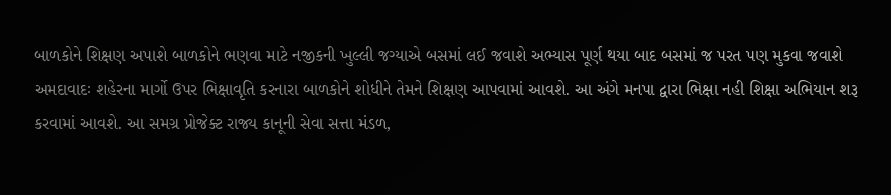બાળકોને શિક્ષણ અપાશે બાળકોને ભણવા માટે નજીકની ખુલ્લી જગ્યાએ બસમાં લઈ જવાશે અભ્યાસ પૂર્ણ થયા બાદ બસમાં જ પરત પણ મુકવા જવાશે અમદાવાદઃ શહેરના માર્ગો ઉપર ભિક્ષાવૃતિ કરનારા બાળકોને શોધીને તેમને શિક્ષણ આપવામાં આવશે. આ અંગે મનપા દ્વારા ભિક્ષા નહી શિક્ષા અભિયાન શરૂ કરવામાં આવશે. આ સમગ્ર પ્રોજેક્ટ રાજ્ય કાનૂની સેવા સત્તા મંડળ,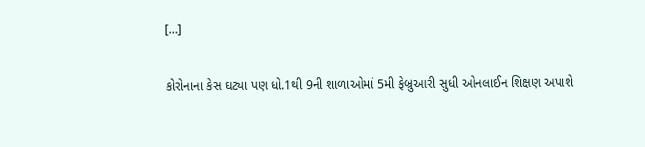[…]

કોરોનાના કેસ ઘટ્યા પણ ધો.1થી 9ની શાળાઓમાં 5મી ફેબ્રુઆરી સુધી ઓનલાઈન શિક્ષણ અપાશે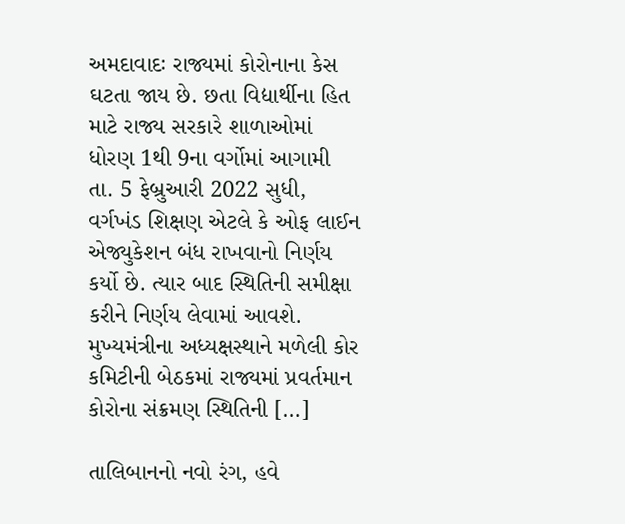અમદાવાદઃ રાજ્યમાં કોરોનાના કેસ ઘટતા જાય છે. છતા વિદ્યાર્થીના હિત માટે રાજ્ય સરકારે શાળાઓમાં ધોરણ 1થી 9ના વર્ગોમાં આગામી તા. 5 ફેબ્રુઆરી 2022 સુધી, વર્ગખંડ શિક્ષણ એટલે કે ઓફ લાઈન એજ્યુકેશન બંધ રાખવાનો નિર્ણય કર્યો છે. ત્યાર બાદ સ્થિતિની સમીક્ષા કરીને નિર્ણય લેવામાં આવશે. મુખ્યમંત્રીના અધ્યક્ષસ્થાને મળેલી કોર કમિટીની બેઠકમાં રાજ્યમાં પ્રવર્તમાન કોરોના સંક્રમણ સ્થિતિની […]

તાલિબાનનો નવો રંગ, હવે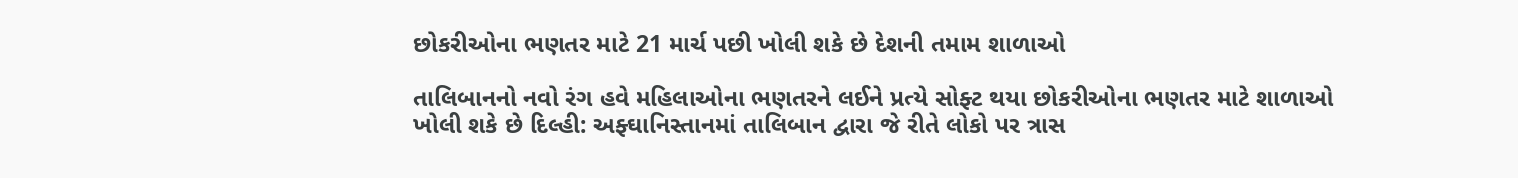છોકરીઓના ભણતર માટે 21 માર્ચ પછી ખોલી શકે છે દેશની તમામ શાળાઓ

તાલિબાનનો નવો રંગ હવે મહિલાઓના ભણતરને લઈને પ્રત્યે સોફ્ટ થયા છોકરીઓના ભણતર માટે શાળાઓ ખોલી શકે છે દિલ્હી: અફ્ઘાનિસ્તાનમાં તાલિબાન દ્વારા જે રીતે લોકો પર ત્રાસ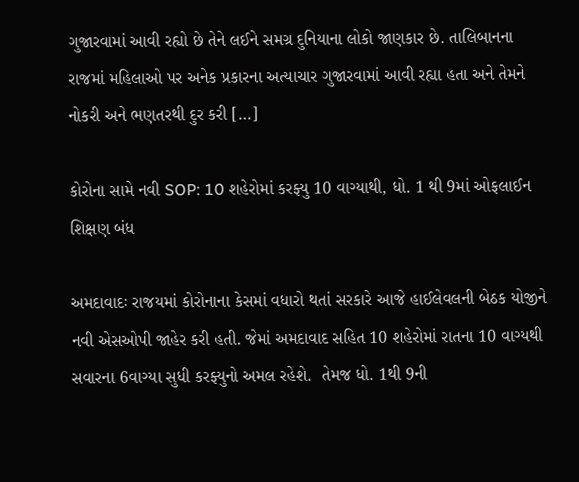ગુજારવામાં આવી રહ્યો છે તેને લઈને સમગ્ર દુનિયાના લોકો જાણકાર છે. તાલિબાનના રાજમાં મહિલાઓ પર અનેક પ્રકારના અત્યાચાર ગુજારવામાં આવી રહ્યા હતા અને તેમને નોકરી અને ભણતરથી દુર કરી […]

કોરોના સામે નવી SOP: 10 શહેરોમાં કરફ્યુ 10 વાગ્યાથી, ધો. 1 થી 9માં ઓફલાઈન શિક્ષણ બંધ

અમદાવાદઃ રાજયમાં કોરોનાના કેસમાં વધારો થતાં સરકારે આજે હાઈલેવલની બેઠક યોજીને નવી એસઓપી જાહેર કરી હતી. જેમાં અમદાવાદ સહિત 10 શહેરોમાં રાતના 10 વાગ્યથી સવારના 6વાગ્યા સુધી કરફ્યુનો અમલ રહેશે.  તેમજ ધો. 1થી 9ની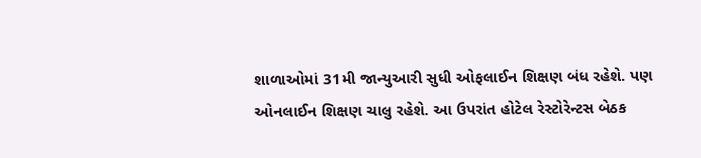શાળાઓમાં 31મી જાન્યુઆરી સુધી ઓફલાઈન શિક્ષણ બંધ રહેશે. પણ ઓનલાઈન શિક્ષણ ચાલુ રહેશે. આ ઉપરાંત હોટેલ રેસ્ટોરેન્ટસ બેઠક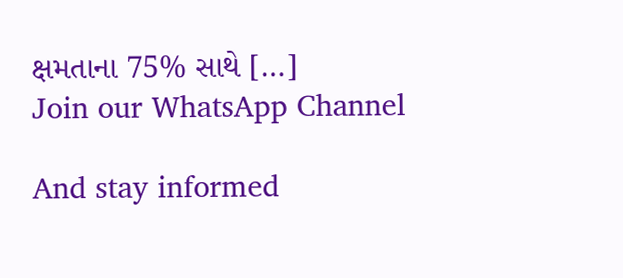ક્ષમતાના 75% સાથે […]
Join our WhatsApp Channel

And stay informed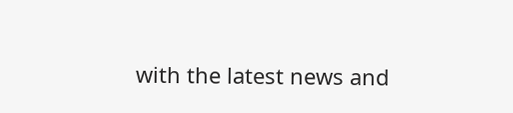with the latest news and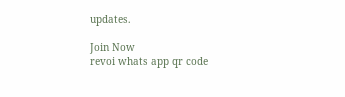updates.

Join Now
revoi whats app qr code